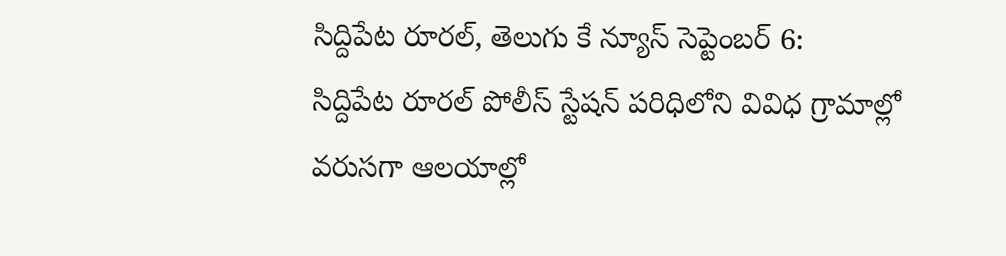సిద్దిపేట రూరల్, తెలుగు కే న్యూస్ సెప్టెంబర్ 6:
సిద్దిపేట రూరల్ పోలీస్ స్టేషన్ పరిధిలోని వివిధ గ్రామాల్లో వరుసగా ఆలయాల్లో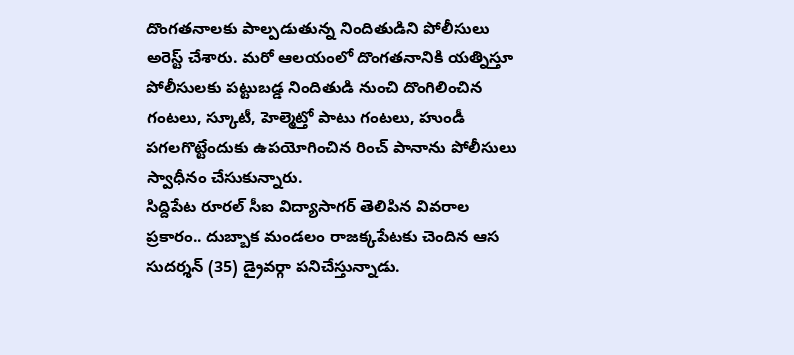దొంగతనాలకు పాల్పడుతున్న నిందితుడిని పోలీసులు అరెస్ట్ చేశారు. మరో ఆలయంలో దొంగతనానికి యత్నిస్తూ పోలీసులకు పట్టుబడ్డ నిందితుడి నుంచి దొంగిలించిన గంటలు, స్కూటీ, హెల్మెట్తో పాటు గంటలు, హుండీ పగలగొట్టేందుకు ఉపయోగించిన రించ్ పానాను పోలీసులు స్వాధీనం చేసుకున్నారు.
సిద్దిపేట రూరల్ సీఐ విద్యాసాగర్ తెలిపిన వివరాల ప్రకారం.. దుబ్బాక మండలం రాజక్కపేటకు చెందిన ఆస సుదర్శన్ (35) డ్రైవర్గా పనిచేస్తున్నాడు.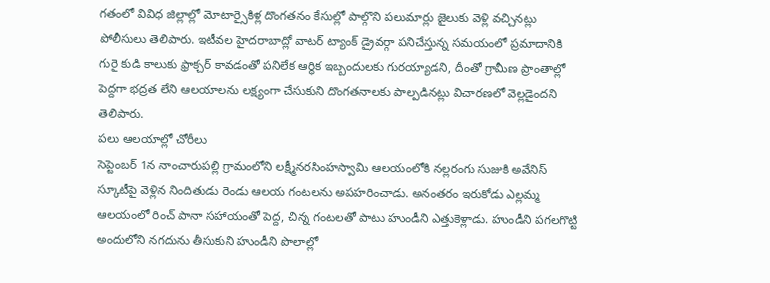గతంలో వివిధ జిల్లాల్లో మోటార్సైకిళ్ల దొంగతనం కేసుల్లో పాల్గొని పలుమార్లు జైలుకు వెళ్లి వచ్చినట్లు పోలీసులు తెలిపారు. ఇటీవల హైదరాబాద్లో వాటర్ ట్యాంక్ డ్రైవర్గా పనిచేస్తున్న సమయంలో ప్రమాదానికి గురై కుడి కాలుకు ఫ్రాక్చర్ కావడంతో పనిలేక ఆర్థిక ఇబ్బందులకు గురయ్యాడని, దీంతో గ్రామీణ ప్రాంతాల్లో పెద్దగా భద్రత లేని ఆలయాలను లక్ష్యంగా చేసుకుని దొంగతనాలకు పాల్పడినట్లు విచారణలో వెల్లడైందని తెలిపారు.
పలు ఆలయాల్లో చోరీలు
సెప్టెంబర్ 1న నాంచారుపల్లి గ్రామంలోని లక్ష్మీనరసింహస్వామి ఆలయంలోకి నల్లరంగు సుజుకి అవేనిస్ స్కూటీపై వెళ్లిన నిందితుడు రెండు ఆలయ గంటలను అపహరించాడు. అనంతరం ఇరుకోడు ఎల్లమ్మ ఆలయంలో రించ్ పానా సహాయంతో పెద్ద, చిన్న గంటలతో పాటు హుండీని ఎత్తుకెళ్లాడు. హుండీని పగలగొట్టి అందులోని నగదును తీసుకుని హుండీని పొలాల్లో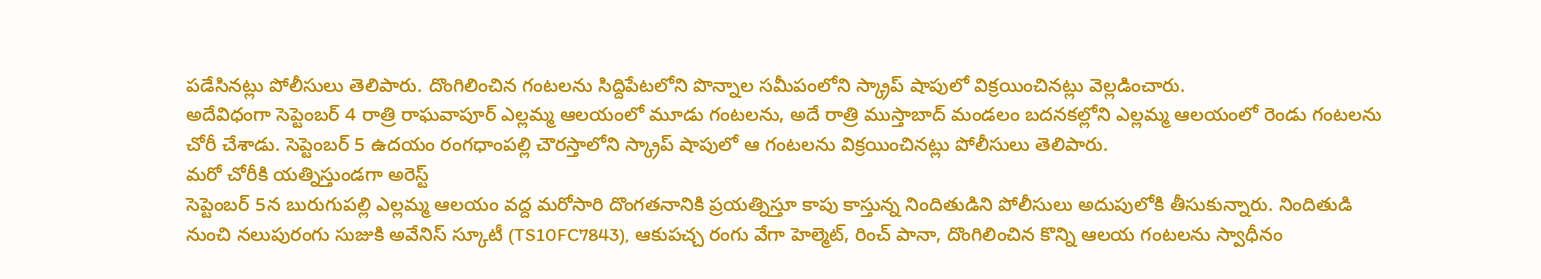పడేసినట్లు పోలీసులు తెలిపారు. దొంగిలించిన గంటలను సిద్దిపేటలోని పొన్నాల సమీపంలోని స్క్రాప్ షాపులో విక్రయించినట్లు వెల్లడించారు.
అదేవిధంగా సెప్టెంబర్ 4 రాత్రి రాఘవాపూర్ ఎల్లమ్మ ఆలయంలో మూడు గంటలను, అదే రాత్రి ముస్తాబాద్ మండలం బదనకల్లోని ఎల్లమ్మ ఆలయంలో రెండు గంటలను చోరీ చేశాడు. సెప్టెంబర్ 5 ఉదయం రంగధాంపల్లి చౌరస్తాలోని స్క్రాప్ షాపులో ఆ గంటలను విక్రయించినట్లు పోలీసులు తెలిపారు.
మరో చోరీకి యత్నిస్తుండగా అరెస్ట్
సెప్టెంబర్ 5న బురుగుపల్లి ఎల్లమ్మ ఆలయం వద్ద మరోసారి దొంగతనానికి ప్రయత్నిస్తూ కాపు కాస్తున్న నిందితుడిని పోలీసులు అదుపులోకి తీసుకున్నారు. నిందితుడి నుంచి నలుపురంగు సుజుకి అవేనిస్ స్కూటీ (TS10FC7843), ఆకుపచ్చ రంగు వేగా హెల్మెట్, రించ్ పానా, దొంగిలించిన కొన్ని ఆలయ గంటలను స్వాధీనం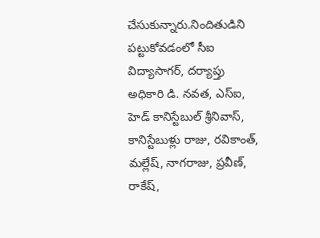చేసుకున్నారు.నిందితుడిని పట్టుకోవడంలో సీఐ విద్యాసాగర్, దర్యాప్తు అధికారి డి. నవత, ఎస్ఐ, హెడ్ కానిస్టేబుల్ శ్రీనివాస్, కానిస్టేబుళ్లు రాజు, రవికాంత్, మల్లేష్, నాగరాజు, ప్రవీణ్, రాకేష్,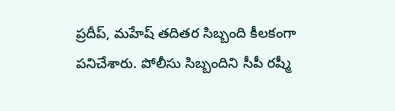ప్రదీప్, మహేష్ తదితర సిబ్బంది కీలకంగా పనిచేశారు. పోలీసు సిబ్బందిని సీపీ రష్మీ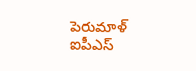పెరుమాళ్ ఐపీఎస్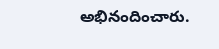అభినందించారు.